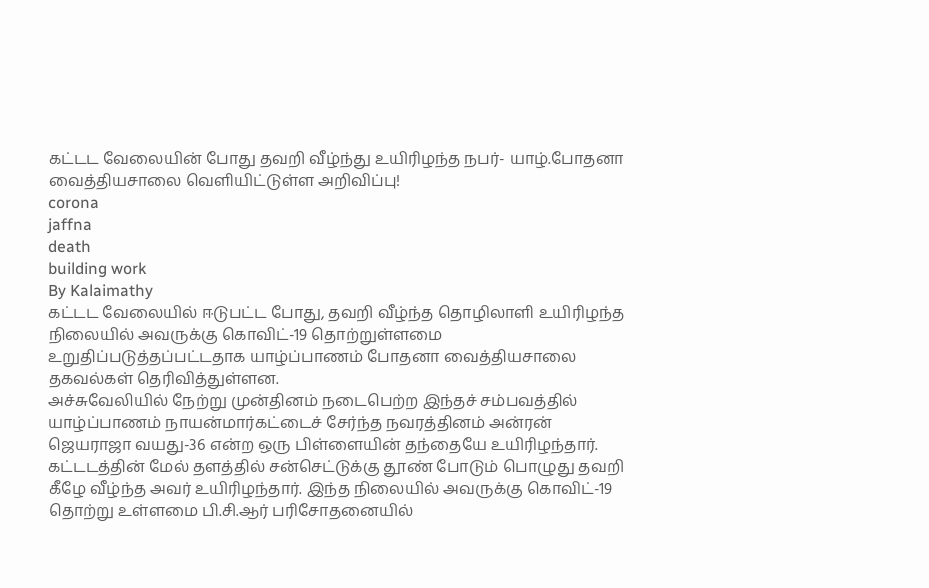கட்டட வேலையின் போது தவறி வீழ்ந்து உயிரிழந்த நபர்- யாழ்.போதனா வைத்தியசாலை வெளியிட்டுள்ள அறிவிப்பு!
corona
jaffna
death
building work
By Kalaimathy
கட்டட வேலையில் ஈடுபட்ட போது, தவறி வீழ்ந்த தொழிலாளி உயிரிழந்த நிலையில் அவருக்கு கொவிட்-19 தொற்றுள்ளமை உறுதிப்படுத்தப்பட்டதாக யாழ்ப்பாணம் போதனா வைத்தியசாலை தகவல்கள் தெரிவித்துள்ளன.
அச்சுவேலியில் நேற்று முன்தினம் நடைபெற்ற இந்தச் சம்பவத்தில் யாழ்ப்பாணம் நாயன்மார்கட்டைச் சேர்ந்த நவரத்தினம் அன்ரன் ஜெயராஜா வயது-36 என்ற ஒரு பிள்ளையின் தந்தையே உயிரிழந்தார்.
கட்டடத்தின் மேல் தளத்தில் சன்செட்டுக்கு தூண் போடும் பொழுது தவறி கீழே வீழ்ந்த அவர் உயிரிழந்தார். இந்த நிலையில் அவருக்கு கொவிட்-19 தொற்று உள்ளமை பி.சி.ஆர் பரிசோதனையில்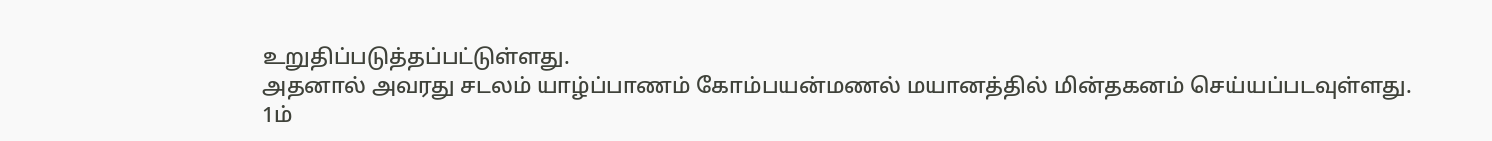உறுதிப்படுத்தப்பட்டுள்ளது.
அதனால் அவரது சடலம் யாழ்ப்பாணம் கோம்பயன்மணல் மயானத்தில் மின்தகனம் செய்யப்படவுள்ளது.
1ம்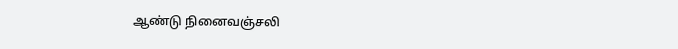ஆண்டு நினைவஞ்சலி